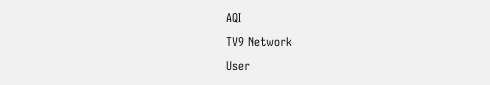AQI
TV9 Network
User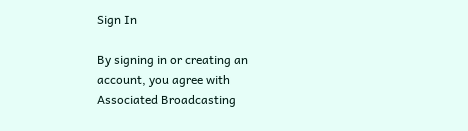Sign In

By signing in or creating an account, you agree with Associated Broadcasting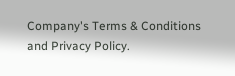Company's Terms & Conditions and Privacy Policy.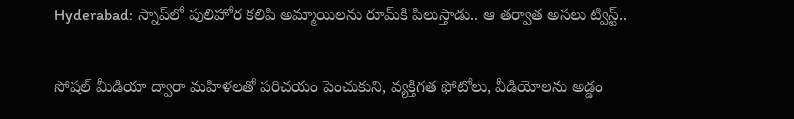Hyderabad: స్నాప్‌లో పులిహోర కలిపి అమ్మాయిలను రూమ్‌కి పిలుస్తాడు.. ఆ తర్వాత అసలు ట్విస్ట్..

సోషల్ మీడియా ద్వారా మహిళలతో పరిచయం పెంచుకుని, వ్యక్తిగత ఫోటోలు, వీడియోలను అడ్డం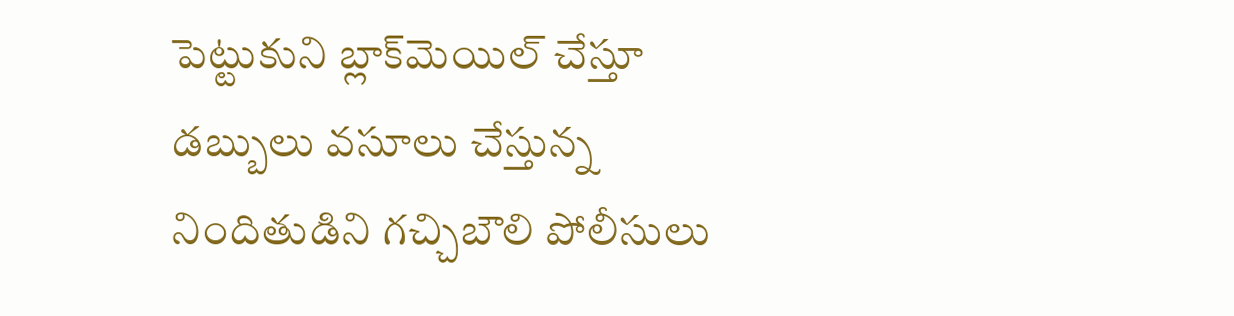పెట్టుకుని బ్లాక్‌మెయిల్‌ చేస్తూ డబ్బులు వసూలు చేస్తున్న నిందితుడిని గచ్చిబౌలి పోలీసులు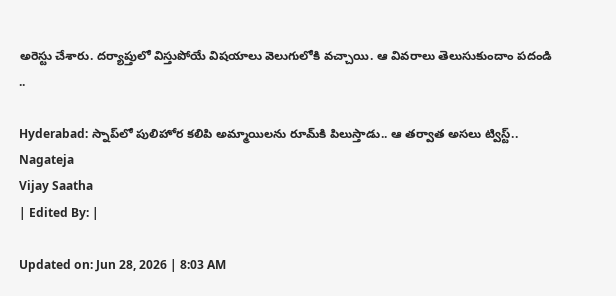అరెస్టు చేశారు. దర్యాప్తులో విస్తుపోయే విషయాలు వెలుగులోకి వచ్చాయి. ఆ వివరాలు తెలుసుకుందాం పదండి ..

Hyderabad: స్నాప్‌లో పులిహోర కలిపి అమ్మాయిలను రూమ్‌కి పిలుస్తాడు.. ఆ తర్వాత అసలు ట్విస్ట్..
Nagateja
Vijay Saatha
| Edited By: |

Updated on: Jun 28, 2026 | 8:03 AM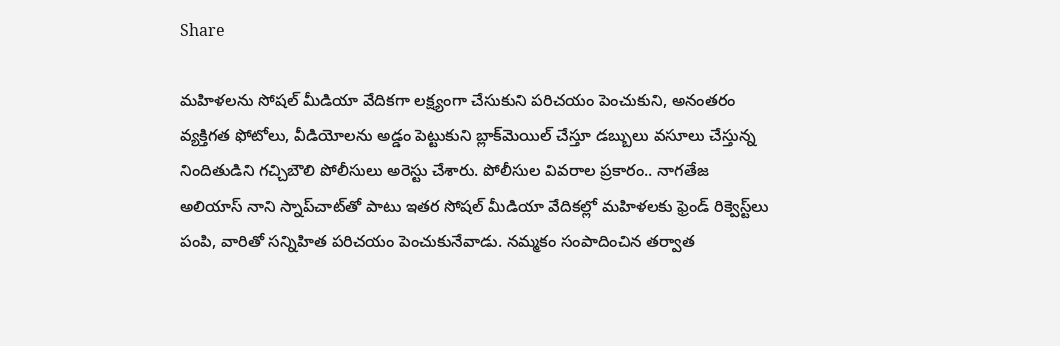Share

మహిళలను సోషల్ మీడియా వేదికగా లక్ష్యంగా చేసుకుని పరిచయం పెంచుకుని, అనంతరం వ్యక్తిగత ఫోటోలు, వీడియోలను అడ్డం పెట్టుకుని బ్లాక్‌మెయిల్‌ చేస్తూ డబ్బులు వసూలు చేస్తున్న నిందితుడిని గచ్చిబౌలి పోలీసులు అరెస్టు చేశారు. పోలీసుల వివరాల ప్రకారం.. నాగతేజ అలియాస్‌ నాని స్నాప్‌చాట్‌తో పాటు ఇతర సోషల్ మీడియా వేదికల్లో మహిళలకు ఫ్రెండ్‌ రిక్వెస్ట్‌లు పంపి, వారితో సన్నిహిత పరిచయం పెంచుకునేవాడు. నమ్మకం సంపాదించిన తర్వాత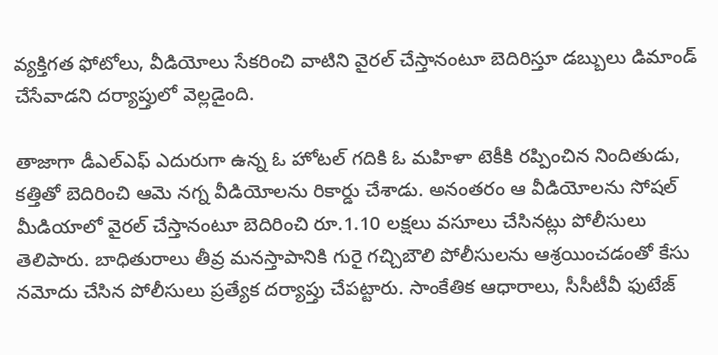వ్యక్తిగత ఫోటోలు, వీడియోలు సేకరించి వాటిని వైరల్‌ చేస్తానంటూ బెదిరిస్తూ డబ్బులు డిమాండ్‌ చేసేవాడని దర్యాప్తులో వెల్లడైంది.

తాజాగా డీఎల్ఎఫ్‌ ఎదురుగా ఉన్న ఓ హోటల్‌ గదికి ఓ మహిళా టెకీకి రప్పించిన నిందితుడు, కత్తితో బెదిరించి ఆమె నగ్న వీడియోలను రికార్డు చేశాడు. అనంతరం ఆ వీడియోలను సోషల్ మీడియాలో వైరల్‌ చేస్తానంటూ బెదిరించి రూ.1.10 లక్షలు వసూలు చేసినట్లు పోలీసులు తెలిపారు. బాధితురాలు తీవ్ర మనస్తాపానికి గురై గచ్చిబౌలి పోలీసులను ఆశ్రయించడంతో కేసు నమోదు చేసిన పోలీసులు ప్రత్యేక దర్యాప్తు చేపట్టారు. సాంకేతిక ఆధారాలు, సీసీటీవీ ఫుటేజ్‌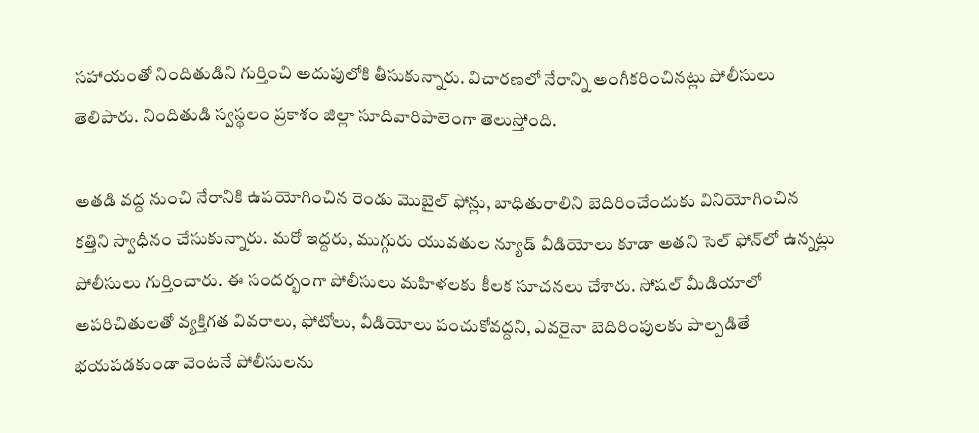సహాయంతో నిందితుడిని గుర్తించి అదుపులోకి తీసుకున్నారు. విచారణలో నేరాన్ని అంగీకరించినట్లు పోలీసులు తెలిపారు. నిందితుడి స్వస్థలం ప్రకాశం జిల్లా సూదివారిపాలెంగా తెలుస్తోంది.

అతడి వద్ద నుంచి నేరానికి ఉపయోగించిన రెండు మొబైల్‌ ఫోన్లు, బాధితురాలిని బెదిరించేందుకు వినియోగించిన కత్తిని స్వాధీనం చేసుకున్నారు. మరో ఇద్దరు, ముగ్గురు యువతుల న్యూడ్‌ వీడియోలు కూడా అతని సెల్‌ ఫోన్‌లో ఉన్నట్లు పోలీసులు గుర్తించారు. ఈ సందర్భంగా పోలీసులు మహిళలకు కీలక సూచనలు చేశారు. సోషల్ మీడియాలో అపరిచితులతో వ్యక్తిగత వివరాలు, ఫోటోలు, వీడియోలు పంచుకోవద్దని, ఎవరైనా బెదిరింపులకు పాల్పడితే భయపడకుండా వెంటనే పోలీసులను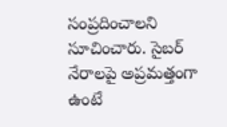సంప్రదించాలని సూచించారు. సైబర్‌ నేరాలపై అప్రమత్తంగా ఉంటే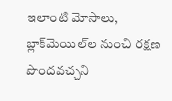ఇలాంటి మోసాలు, బ్లాక్‌మెయిల్‌ల నుంచి రక్షణ పొందవచ్చని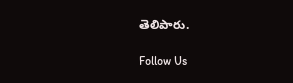తెలిపారు.

Follow Us